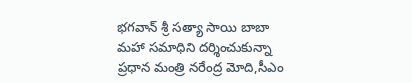భగవాన్ శ్రీ సత్యా సాయి బాబా మహా సమాధిని దర్శించుకున్నా ప్రధాన మంత్రి నరేంద్ర మోది,సీఎం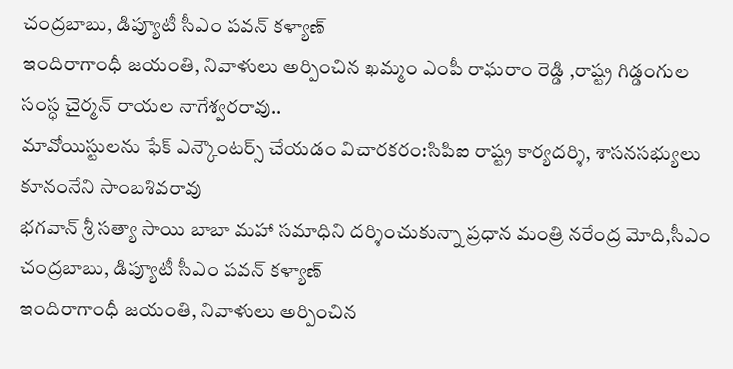చంద్రబాబు, డిప్యూటీ సీఎం పవన్ కళ్యాణ్
ఇందిరాగాంధీ జయంతి, నివాళులు అర్పించిన ఖమ్మం ఎంపీ రాఘరాం రెడ్డి ,రాష్ట్ర గిడ్డంగుల సంస్ధ చైర్మన్ రాయల నాగేశ్వరరావు..
మావోయిస్టులను ఫేక్ ఎన్కౌంటర్స్ చేయడం విచారకరం:సిపిఐ రాష్ట్ర కార్యదర్శి, శాసనసభ్యులు కూనంనేని సాంబశివరావు
భగవాన్ శ్రీ సత్యా సాయి బాబా మహా సమాధిని దర్శించుకున్నా ప్రధాన మంత్రి నరేంద్ర మోది,సీఎం చంద్రబాబు, డిప్యూటీ సీఎం పవన్ కళ్యాణ్
ఇందిరాగాంధీ జయంతి, నివాళులు అర్పించిన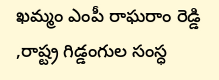ఖమ్మం ఎంపీ రాఘరాం రెడ్డి ,రాష్ట్ర గిడ్డంగుల సంస్ధ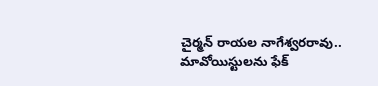చైర్మన్ రాయల నాగేశ్వరరావు..
మావోయిస్టులను ఫేక్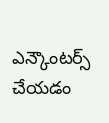ఎన్కౌంటర్స్ చేయడం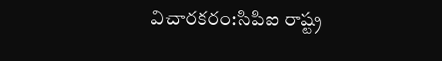విచారకరం:సిపిఐ రాష్ట్ర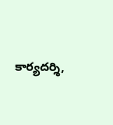కార్యదర్శి,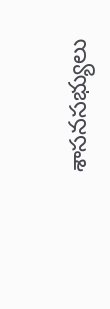శాసనసభ్యులు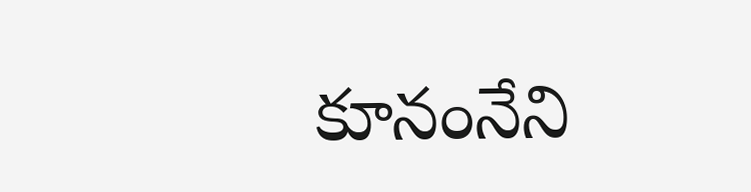కూనంనేని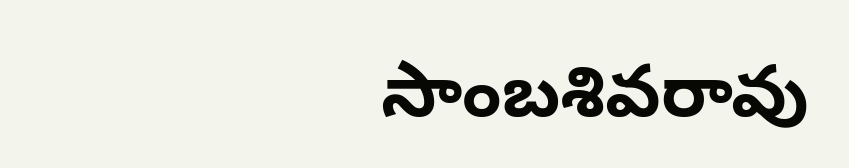సాంబశివరావు